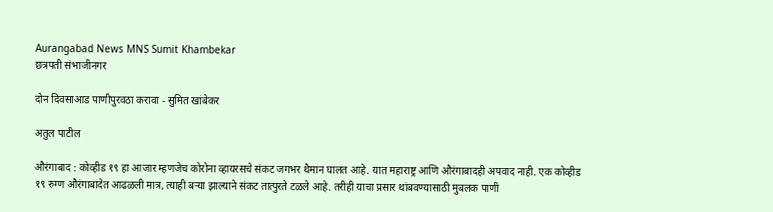Aurangabad News MNS Sumit Khambekar
छत्रपती संभाजीनगर

दोन दिवसाआड पाणीपुरवठा करावा - सुमित खांबेकर

अतुल पाटील

औरंगाबाद : कोव्हीड १९ हा आजार म्हणजेच कोरोना व्हायरसचे संकट जगभर थैमान घालत आहे. यात महाराष्ट्र आणि औरंगाबादही अपवाद नाही. एक कोव्हीड १९ रुग्ण औरंगाबादेत आढळली मात्र, त्याही बऱ्या झाल्याने संकट तात्पुरते टळले आहे. तरीही याचा प्रसार थांबवण्यासाठी मुबलक पाणी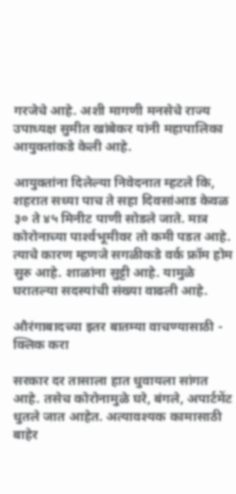गरजेचे आहे. अशी मागणी मनसेचे राज्य उपाध्यक्ष सुमीत खांबेकर यांनी महापालिका आयुक्तांकडे केली आहे.

आयुक्तांना दिलेल्या निवेदनात म्हटले कि, शहरात सध्या पाच ते सहा दिवसांआड केवळ ३० ते ४५ मिनीट पाणी सोडले जाते. मात्र कोरोनाच्या पार्श्‍वभूमीवर तो कमी पडत आहे. त्याचे कारण म्हणजे सगळीकडे वर्क फ्रॉम होम सुरु आहे. शाळांना सुट्टी आहे. यामुळे घरातल्या सदस्यांची संख्या वाढली आहे.

औरंगाबादच्या इतर बातम्या वाचण्यासाठी - क्लिक करा

सरकार दर तासाला हात धुवायला सांगत आहे. तसेच कोरोनामुळे घरे, बंगले, अपार्टमेंट धुतले जात आहेत. अत्यावश्‍यक कामासाठी बाहेर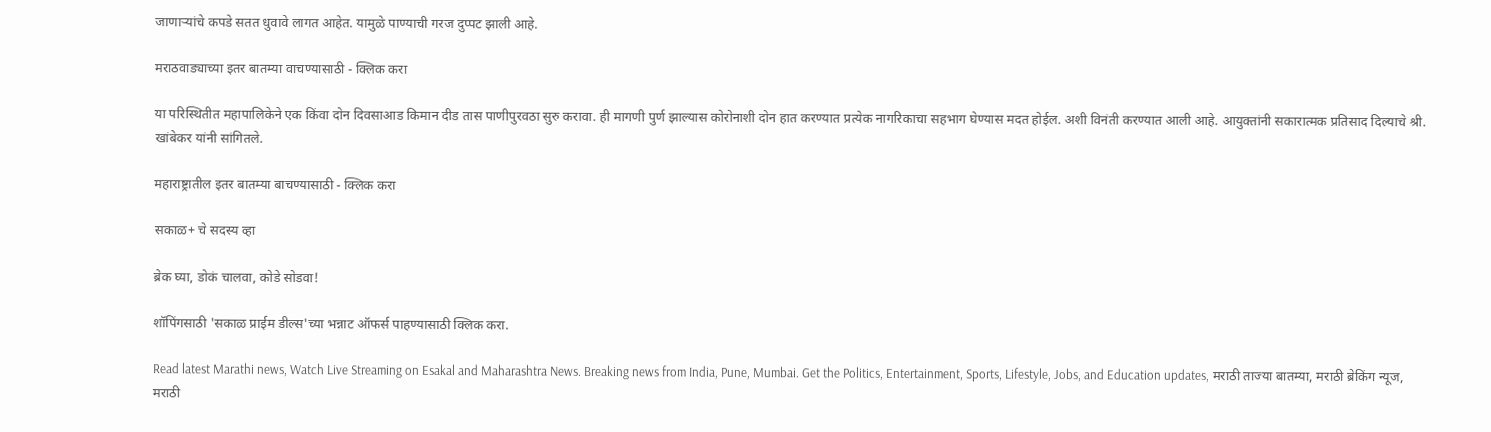जाणाऱ्यांचे कपडे सतत धुवावे लागत आहेत. यामुळे पाण्याची गरज दुप्पट झाली आहे.

मराठवाड्याच्या इतर बातम्या वाचण्यासाठी - क्लिक करा

या परिस्थितीत महापालिकेने एक किंवा दोन दिवसाआड किमान दीड तास पाणीपुरवठा सुरु करावा. ही मागणी पुर्ण झाल्यास कोरोनाशी दोन हात करण्यात प्रत्येक नागरिकाचा सहभाग घेण्यास मदत होईल. अशी विनंती करण्यात आली आहे. आयुक्तांनी सकारात्मक प्रतिसाद दिल्याचे श्री. खांबेकर यांनी सांगितले.

महाराष्ट्रातील इतर बातम्या बाचण्यासाठी - क्लिक करा

सकाळ+ चे सदस्य व्हा

ब्रेक घ्या, डोकं चालवा, कोडे सोडवा!

शॉपिंगसाठी 'सकाळ प्राईम डील्स'च्या भन्नाट ऑफर्स पाहण्यासाठी क्लिक करा.

Read latest Marathi news, Watch Live Streaming on Esakal and Maharashtra News. Breaking news from India, Pune, Mumbai. Get the Politics, Entertainment, Sports, Lifestyle, Jobs, and Education updates, मराठी ताज्या बातम्या, मराठी ब्रेकिंग न्यूज, मराठी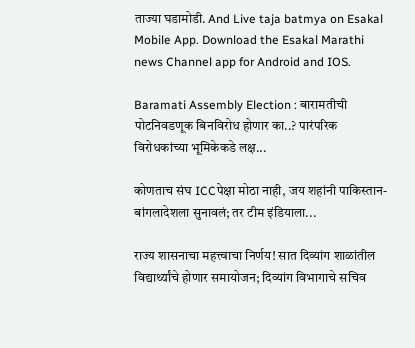ताज्या घडामोडी. And Live taja batmya on Esakal Mobile App. Download the Esakal Marathi news Channel app for Android and IOS.

Baramati Assembly Election : बारामतीची पोटनिवडणूक बिनविरोध होणार का..? पारंपरिक विरोधकांच्या भूमिकेकडे लक्ष...

कोणताच संघ ICCपेक्षा मोठा नाही, जय शहांनी पाकिस्तान-बांगलादेशला सुनावलं; तर टीम इंडियाला...

राज्य शासनाचा महत्त्वाचा निर्णय! सात दिव्यांग शाळांतील विद्यार्थ्यांचे होणार समायोजन; दिव्यांग विभागाचे सचिव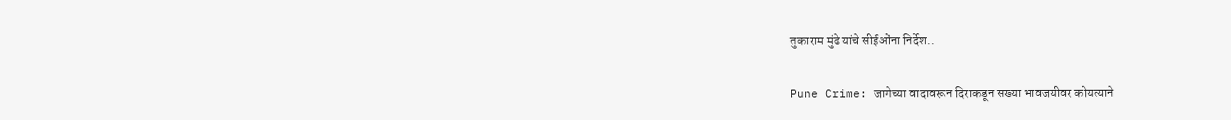तुकाराम मुंढे यांचे सीईओंना निर्देश..

Pune Crime: जागेच्या वादावरून दिराकडून सख्या भावजयीवर कोयत्याने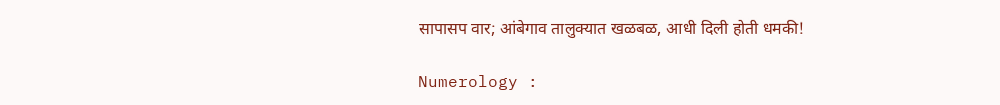सापासप वार; आंबेगाव तालुक्यात खळबळ, आधी दिली होती धमकी!

Numerology :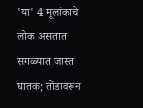'या' 4 मूलांकाचे लोक असतात सगळ्यात जास्त घातक; तोंडावरून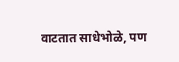वाटतात साधेभोळे, पण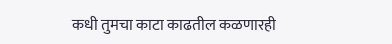कधी तुमचा काटा काढतील कळणारही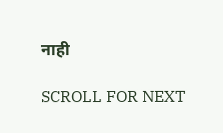नाही

SCROLL FOR NEXT